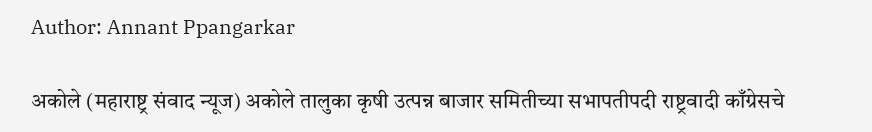Author: Annant Ppangarkar

अकोले (महाराष्ट्र संवाद न्यूज) अकोले तालुका कृषी उत्पन्न बाजार समितीच्या सभापतीपदी राष्ट्रवादी काँग्रेसचे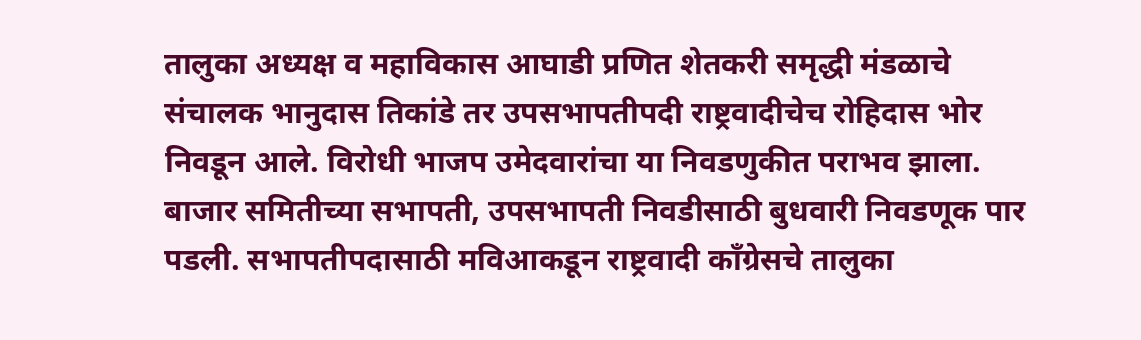तालुका अध्यक्ष व महाविकास आघाडी प्रणित शेतकरी समृद्धी मंडळाचे संचालक भानुदास तिकांडे तर उपसभापतीपदी राष्ट्रवादीचेच रोहिदास भोर निवडून आले. विरोधी भाजप उमेदवारांचा या निवडणुकीत पराभव झाला. बाजार समितीच्या सभापती, उपसभापती निवडीसाठी बुधवारी निवडणूक पार पडली. सभापतीपदासाठी मविआकडून राष्ट्रवादी काँग्रेसचे तालुका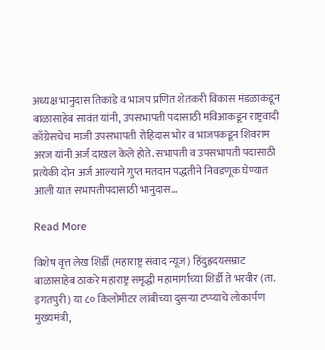अध्यक्ष भानुदास तिकांडे व भाजप प्रणित शेतकरी विकास मंडळाकडून बाळासाहेब सावंत यांनी, उपसभापती पदासाठी मविआकडून राष्ट्रवादी काँग्रेसचेच माजी उपसभापती रोहिदास भोर व भाजपकडून शिवराम अरज यांनी अर्ज दाखल केले होते. सभापती व उपसभापती पदासाठी प्रत्येकी दोन अर्ज आल्याने गुप्त मतदान पद्धतीने निवडणूक घेण्यात आली यात सभापतीपदासाठी भानुदास…

Read More

विशेष वृत्त लेख शिर्डी (महाराष्ट्र संवाद न्यूज) हिंदुह्रदयसम्राट बाळासाहेब ठाकरे महाराष्ट्र समृद्धी महामार्गाच्या शिर्डी ते भरवीर (ता. इगतपुरी) या ८० किलोमीटर लांबीच्या दुसऱ्या टप्प्याचे लोकार्पण मुख्यमंत्री,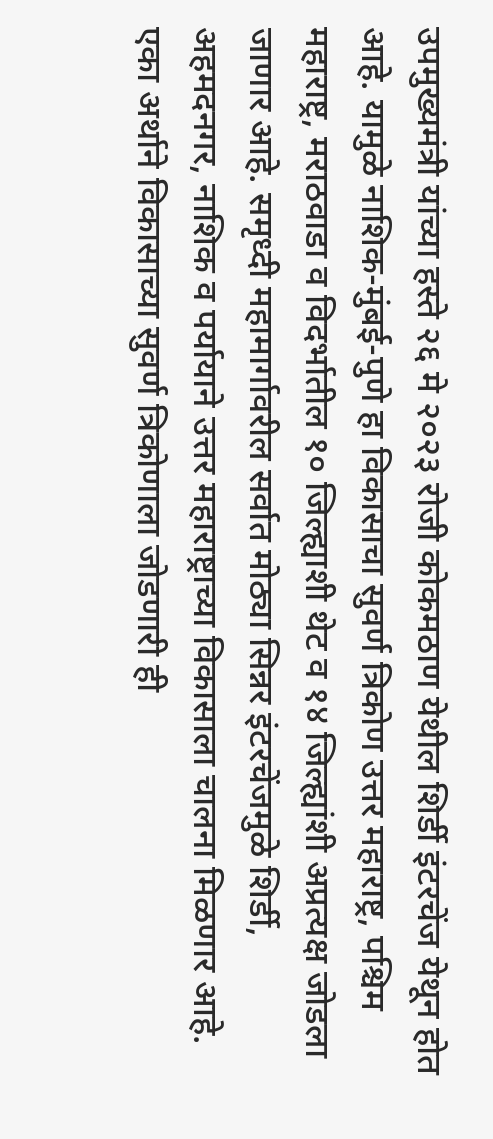उपमुख्यमंत्री यांच्या हस्ते २६ मे २०२३ रोजी कोकमठाण येथील शिर्डी इंटरचेंज येथून होत आहे. यामुळे नाशिक-मुंबई-पुणे हा विकासाचा सुवर्ण त्रिकोण उत्तर महाराष्ट्र, पश्चिम महाराष्ट्र, मराठवाडा व विदर्भातील १० जिल्ह्याशी थेट व १४ जिल्ह्यांशी अप्रत्यक्ष जोडला जाणार आहे. समृध्दी महामार्गावरील सर्वात मोठ्या सिन्नर इंटरचेंजमुळे शिर्डी, अहमदनगर, नाशिक व पर्यायाने उत्तर महाराष्ट्राच्या विकासाला चालना मिळणार आहे. एका अर्थाने विकासाच्या सुवर्ण त्रिकोणाला जोडणारी ही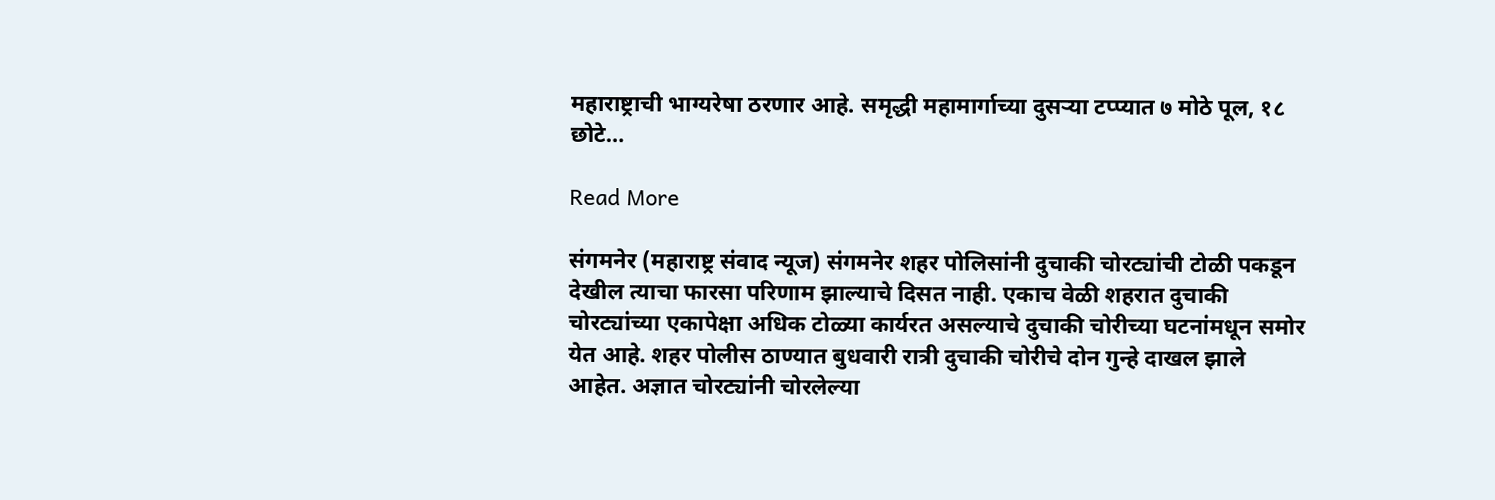महाराष्ट्राची भाग्यरेषा ठरणार आहे. समृद्धी महामार्गाच्या दुसऱ्या टप्प्यात ७ मोठे पूल, १८ छोटे…

Read More

संगमनेर (महाराष्ट्र संवाद न्यूज) संगमनेर शहर पोलिसांनी दुचाकी चोरट्यांची टोळी पकडून देखील त्याचा फारसा परिणाम झाल्याचे दिसत नाही. एकाच वेळी शहरात दुचाकी चोरट्यांच्या एकापेक्षा अधिक टोळ्या कार्यरत असल्याचे दुचाकी चोरीच्या घटनांमधून समोर येत आहे. शहर पोलीस ठाण्यात बुधवारी रात्री दुचाकी चोरीचे दोन गुन्हे दाखल झाले आहेत. अज्ञात चोरट्यांनी चोरलेल्या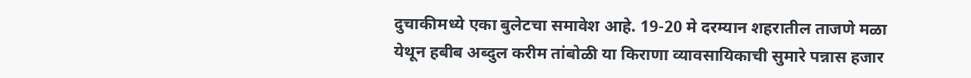दुचाकीमध्ये एका बुलेटचा समावेश आहे. 19-20 मे दरम्यान शहरातील ताजणे मळा येथून हबीब अब्दुल करीम तांबोळी या किराणा व्यावसायिकाची सुमारे पन्नास हजार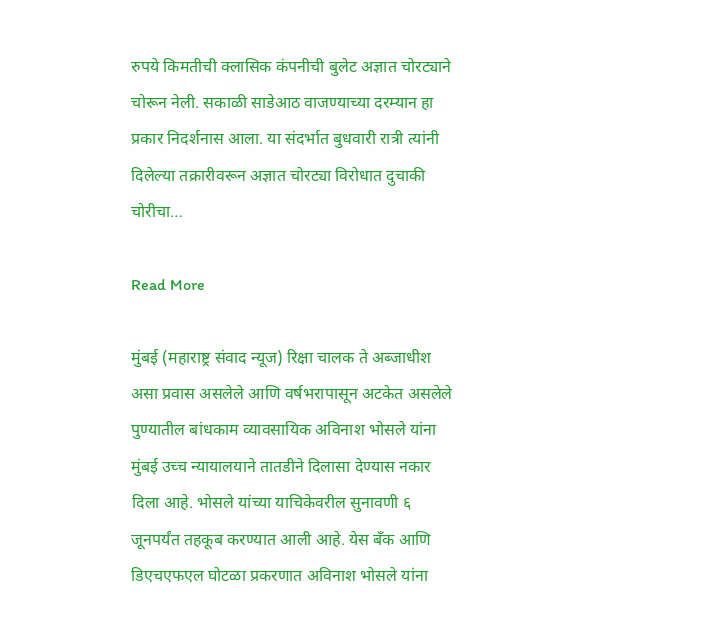रुपये किमतीची क्लासिक कंपनीची बुलेट अज्ञात चोरट्याने चोरून नेली. सकाळी साडेआठ वाजण्याच्या दरम्यान हा प्रकार निदर्शनास आला. या संदर्भात बुधवारी रात्री त्यांनी दिलेल्या तक्रारीवरून अज्ञात चोरट्या विरोधात दुचाकी चोरीचा…

Read More

मुंबई (महाराष्ट्र संवाद न्यूज) रिक्षा चालक ते अब्जाधीश असा प्रवास असलेले आणि वर्षभरापासून अटकेत असलेले पुण्यातील बांधकाम व्यावसायिक अविनाश भोसले यांना मुंबई उच्च न्यायालयाने तातडीने दिलासा देण्यास नकार दिला आहे. भोसले यांच्या याचिकेवरील सुनावणी ६ जूनपर्यंत तहकूब करण्यात आली आहे. येस बँक आणि डिएचएफएल घोटळा प्रकरणात अविनाश भोसले यांना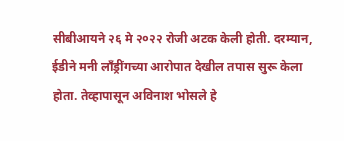सीबीआयने २६ मे २०२२ रोजी अटक केली होती. दरम्यान, ईडीने मनी लाँड्रींगच्या आरोपात देखील तपास सुरू केला होता. तेव्हापासून अविनाश भोसले हे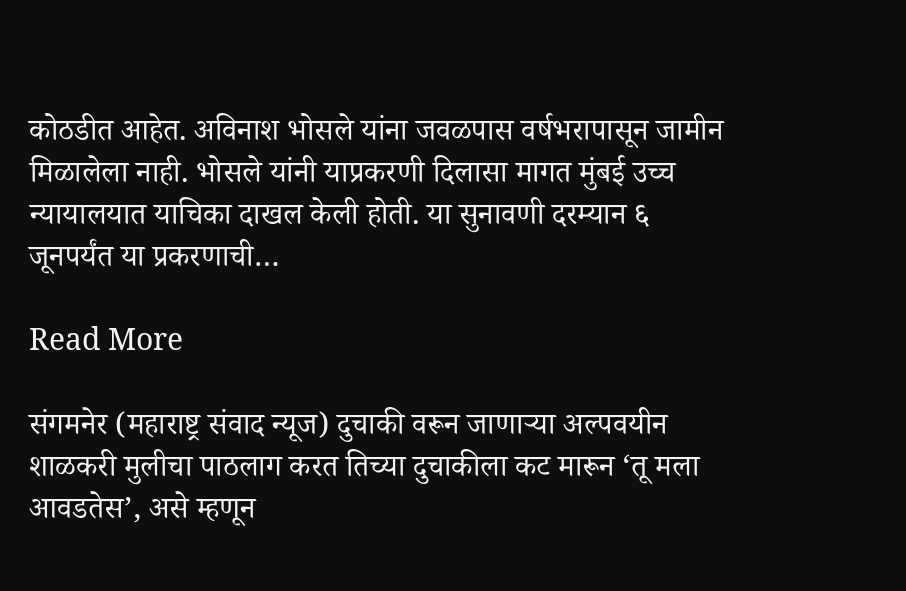कोठडीत आहेत. अविनाश भोसले यांना जवळपास वर्षभरापासून जामीन मिळालेला नाही. भोसले यांनी याप्रकरणी दिलासा मागत मुंबई उच्च न्यायालयात याचिका दाखल केली होती. या सुनावणी दरम्यान ६ जूनपर्यंत या प्रकरणाची…

Read More

संगमनेर (महाराष्ट्र संवाद न्यूज) दुचाकी वरून जाणाऱ्या अल्पवयीन शाळकरी मुलीचा पाठलाग करत तिच्या दुचाकीला कट मारून ‘तू मला आवडतेस’, असे म्हणून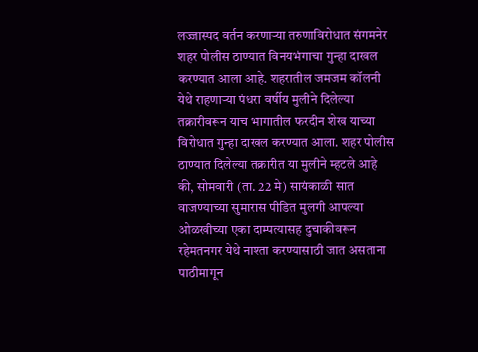लज्जास्पद वर्तन करणाऱ्या तरुणाविरोधात संगमनेर शहर पोलीस ठाण्यात विनयभंगाचा गुन्हा दाखल करण्यात आला आहे. शहरातील जमजम कॉलनी येथे राहणाऱ्या पंधरा वर्षीय मुलीने दिलेल्या तक्रारीवरून याच भागातील फरदीन शेख याच्या विरोधात गुन्हा दाखल करण्यात आला. शहर पोलीस ठाण्यात दिलेल्या तक्रारीत या मुलीने म्हटले आहे की, सोमवारी (ता. 22 मे) सायंकाळी सात वाजण्याच्या सुमारास पीडित मुलगी आपल्या ओळखीच्या एका दाम्पत्यासह दुचाकीवरून रहेमतनगर येथे नाश्ता करण्यासाठी जात असताना पाठीमागून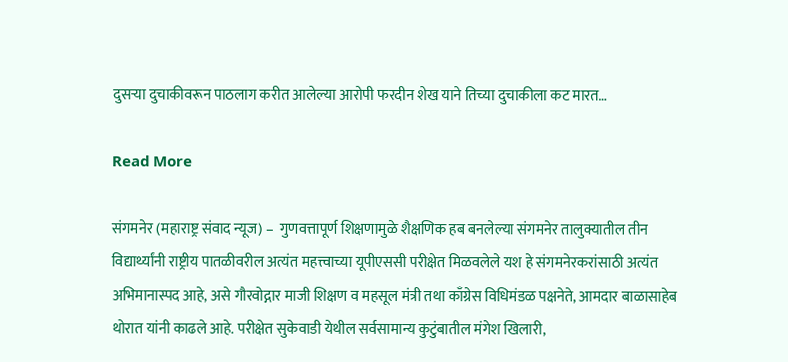दुसऱ्या दुचाकीवरून पाठलाग करीत आलेल्या आरोपी फरदीन शेख याने तिच्या दुचाकीला कट मारत…

Read More

संगमनेर (महाराष्ट्र संवाद न्यूज) –  गुणवत्तापूर्ण शिक्षणामुळे शैक्षणिक हब बनलेल्या संगमनेर तालुक्यातील तीन विद्यार्थ्यांनी राष्ट्रीय पातळीवरील अत्यंत महत्त्वाच्या यूपीएससी परीक्षेत मिळवलेले यश हे संगमनेरकरांसाठी अत्यंत अभिमानास्पद आहे, असे गौरवोद्गार माजी शिक्षण व महसूल मंत्री तथा काँग्रेस विधिमंडळ पक्षनेते, आमदार बाळासाहेब थोरात यांनी काढले आहे. परीक्षेत सुकेवाडी येथील सर्वसामान्य कुटुंबातील मंगेश खिलारी,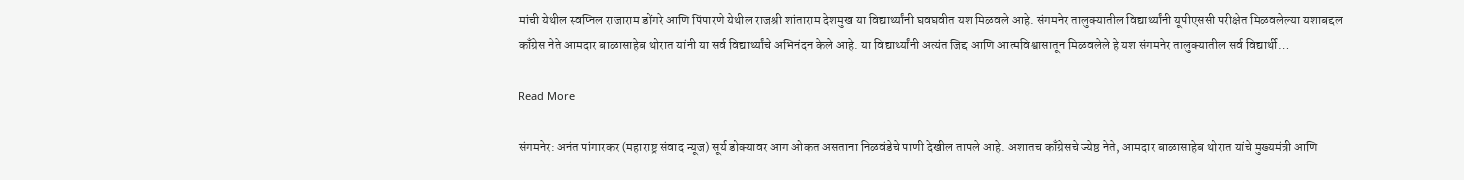मांची येथील स्वप्निल राजाराम डोंगरे आणि पिंपारणे येथील राजश्री शांताराम देशमुख या विद्यार्थ्यांनी घवघवीत यश मिळवले आहे. संगमनेर तालुक्यातील विद्यार्थ्यांनी यूपीएससी परीक्षेत मिळवलेल्या यशाबद्दल काँग्रेस नेते आमदार बाळासाहेब थोरात यांनी या सर्व विद्यार्थ्यांचे अभिनंदन केले आहे. या विद्यार्थ्यांनी अत्यंत जिद्द आणि आत्मविश्वासातून मिळवलेले हे यश संगमनेर तालुक्यातील सर्व विद्यार्थी…

Read More

संगमनेर: अनंत पांगारकर (महाराष्ट्र संवाद न्यूज) सूर्य डोक्यावर आग ओकत असताना निळवंडेचे पाणी देखील तापले आहे. अशातच काँग्रेसचे ज्येष्ठ नेते, आमदार बाळासाहेब थोरात यांचे मुख्यमंत्री आणि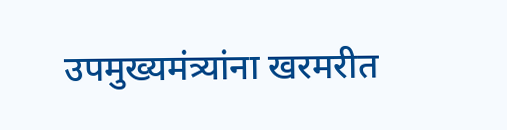उपमुख्यमंत्र्यांना खरमरीत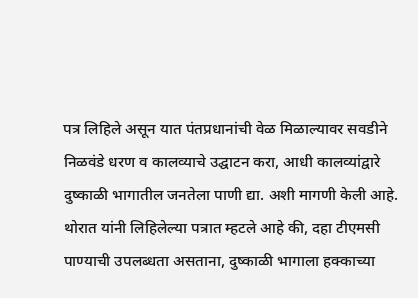पत्र लिहिले असून यात पंतप्रधानांची वेळ मिळाल्यावर सवडीने निळवंडे धरण व कालव्याचे उद्घाटन करा, आधी कालव्यांद्वारे दुष्काळी भागातील जनतेला पाणी द्या. अशी मागणी केली आहे. थोरात यांनी लिहिलेल्या पत्रात म्हटले आहे की, दहा टीएमसी पाण्याची उपलब्धता असताना, दुष्काळी भागाला हक्काच्या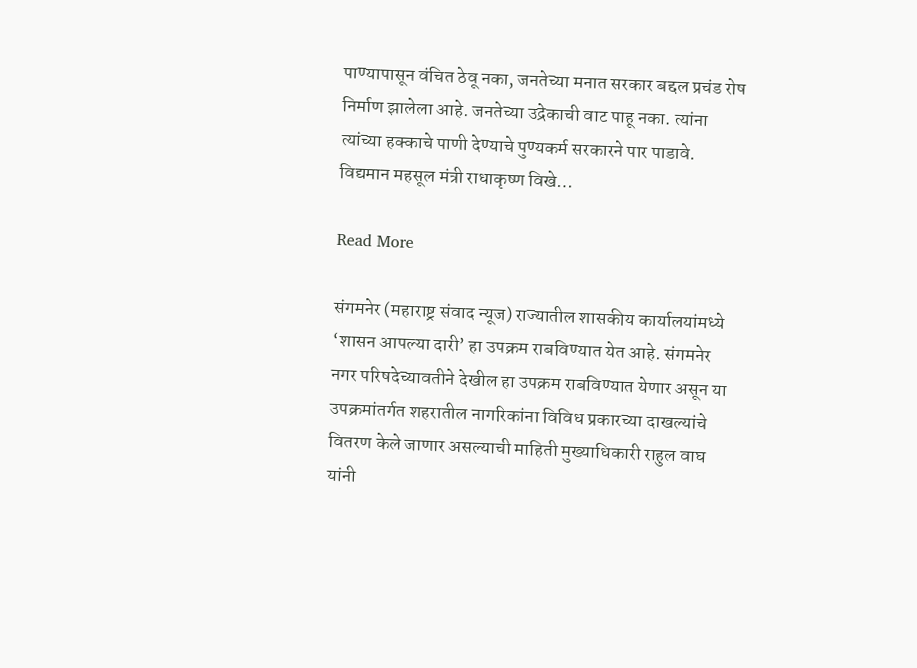पाण्यापासून वंचित ठेवू नका, जनतेच्या मनात सरकार बद्दल प्रचंड रोष निर्माण झालेला आहे. जनतेच्या उद्रेकाची वाट पाहू नका. त्यांना त्यांच्या हक्काचे पाणी देण्याचे पुण्यकर्म सरकारने पार पाडावे. विद्यमान महसूल मंत्री राधाकृष्ण विखे…

Read More

संगमनेर (महाराष्ट्र संवाद न्यूज) राज्यातील शासकीय कार्यालयांमध्ये ‘शासन आपल्या दारी’ हा उपक्रम राबविण्यात येत आहे. संगमनेर नगर परिषदेच्यावतीने देखील हा उपक्रम राबविण्यात येणार असून या उपक्रमांतर्गत शहरातील नागरिकांना विविध प्रकारच्या दाखल्यांचे वितरण केले जाणार असल्याची माहिती मुख्याधिकारी राहुल वाघ यांनी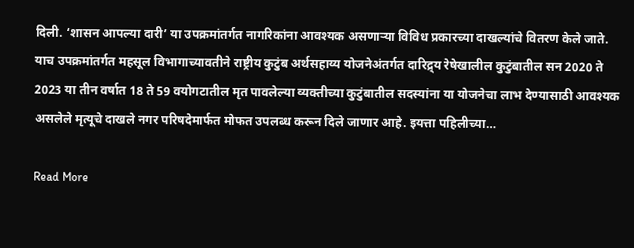दिली. ‘शासन आपल्या दारी’ या उपक्रमांतर्गत नागरिकांना आवश्यक असणाऱ्या विविध प्रकारच्या दाखल्यांचे वितरण केले जाते. याच उपक्रमांतर्गत महसूल विभागाच्यावतीने राष्ट्रीय कुटुंब अर्थसहाय्य योजनेअंतर्गत दारिद्र्य रेषेखालील कुटुंबातील सन 2020 ते 2023 या तीन वर्षात 18 ते 59 वयोगटातील मृत पावलेल्या व्यक्तीच्या कुटुंबातील सदस्यांना या योजनेचा लाभ देण्यासाठी आवश्यक असलेले मृत्यूचे दाखले नगर परिषदेमार्फत मोफत उपलब्ध करून दिले जाणार आहे. इयत्ता पहिलीच्या…

Read More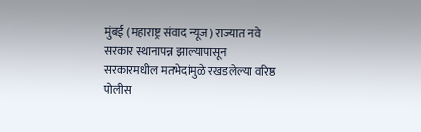मुंबई (महाराष्ट्र संवाद न्यूज) राज्यात नवे सरकार स्थानापन्न झाल्यापासून सरकारमधील मतभेदांमुळे रखडलेल्या वरिष्ठ पोलीस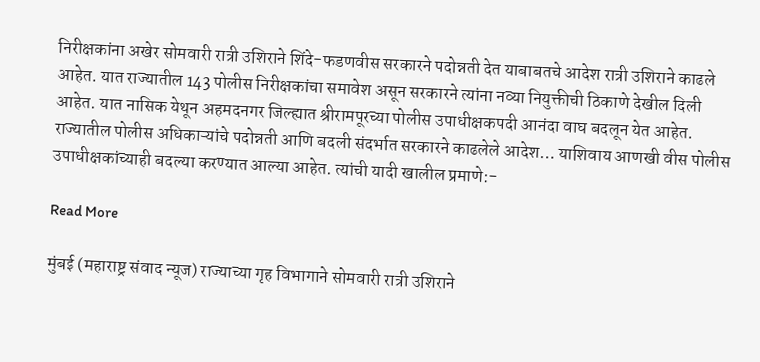निरीक्षकांना अखेर सोमवारी रात्री उशिराने शिंदे-फडणवीस सरकारने पदोन्नती देत याबाबतचे आदेश रात्री उशिराने काढले आहेत. यात राज्यातील 143 पोलीस निरीक्षकांचा समावेश असून सरकारने त्यांना नव्या नियुक्तीची ठिकाणे देखील दिली आहेत. यात नासिक येथून अहमदनगर जिल्ह्यात श्रीरामपूरच्या पोलीस उपाधीक्षकपदी आनंदा वाघ बदलून येत आहेत. राज्यातील पोलीस अधिकाऱ्यांचे पदोन्नती आणि बदली संदर्भात सरकारने काढलेले आदेश… याशिवाय आणखी वीस पोलीस उपाधीक्षकांच्याही बदल्या करण्यात आल्या आहेत. त्यांची यादी खालील प्रमाणे:-

Read More

मुंबई (महाराष्ट्र संवाद न्यूज) राज्याच्या गृह विभागाने सोमवारी रात्री उशिराने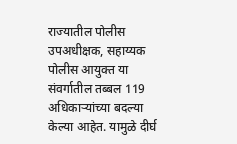राज्यातील पोलीस उपअधीक्षक, सहाय्यक पोलीस आयुक्त या संवर्गातील तब्बल 119 अधिकाऱ्यांच्या बदल्या केल्या आहेत. यामुळे दीर्घ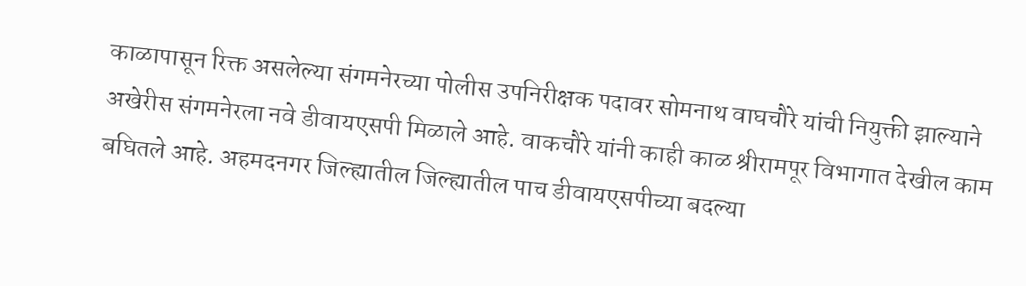काळापासून रिक्त असलेल्या संगमनेरच्या पोलीस उपनिरीक्षक पदावर सोमनाथ वाघचौरे यांची नियुक्ती झाल्याने अखेरीस संगमनेरला नवे डीवायएसपी मिळाले आहे. वाकचौरे यांनी काही काळ श्रीरामपूर विभागात देखील काम बघितले आहे. अहमदनगर जिल्ह्यातील जिल्ह्यातील पाच डीवायएसपीच्या बदल्या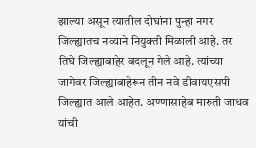झाल्या असून त्यातील दोघांना पुन्हा नगर जिल्ह्यातच नव्याने नियुक्ती मिळाली आहे. तर तिघे जिल्ह्याबाहेर बदलून गेले आहे. त्यांच्या जागेवर जिल्ह्याबाहेरून तीन नवे डीवायएसपी जिल्ह्यात आले आहेत. अण्णासाहेब मारुती जाधव यांची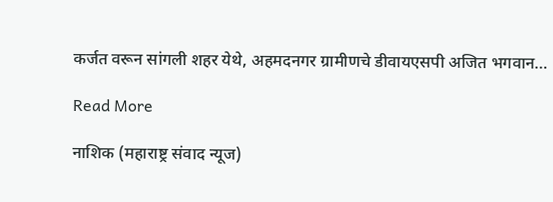कर्जत वरून सांगली शहर येथे, अहमदनगर ग्रामीणचे डीवायएसपी अजित भगवान…

Read More

नाशिक (महाराष्ट्र संवाद न्यूज)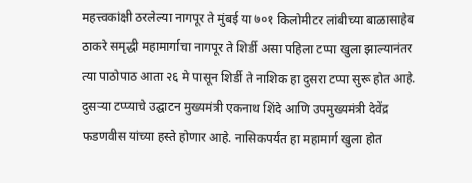महत्त्वकांक्षी ठरलेल्या नागपूर ते मुंबई या ७०१ किलोमीटर लांबीच्या बाळासाहेब ठाकरे समृद्धी महामार्गाचा नागपूर ते शिर्डी असा पहिला टप्पा खुला झाल्यानंतर त्या पाठोपाठ आता २६ मे पासून शिर्डी ते नाशिक हा दुसरा टप्पा सुरू होत आहे. दुसऱ्या टप्प्याचे उद्घाटन मुख्यमंत्री एकनाथ शिंदे आणि उपमुख्यमंत्री देवेंद्र फडणवीस यांच्या हस्ते होणार आहे. नासिकपर्यंत हा महामार्ग खुला होत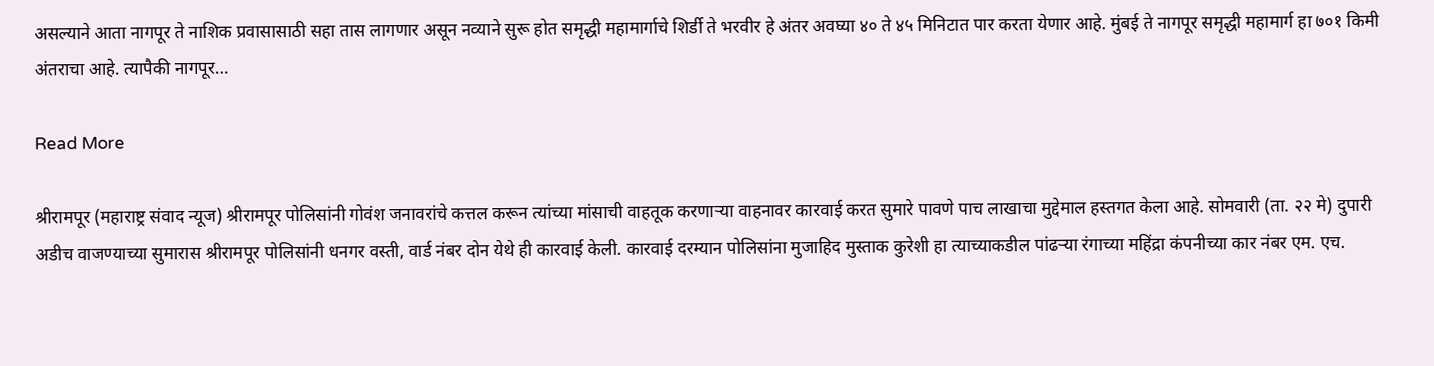असल्याने आता नागपूर ते नाशिक प्रवासासाठी सहा तास लागणार असून नव्याने सुरू होत समृद्धी महामार्गाचे शिर्डी ते भरवीर हे अंतर अवघ्या ४० ते ४५ मिनिटात पार करता येणार आहे. मुंबई ते नागपूर समृद्धी महामार्ग हा ७०१ किमी अंतराचा आहे. त्यापैकी नागपूर…

Read More

श्रीरामपूर (महाराष्ट्र संवाद न्यूज) श्रीरामपूर पोलिसांनी गोवंश जनावरांचे कत्तल करून त्यांच्या मांसाची वाहतूक करणाऱ्या वाहनावर कारवाई करत सुमारे पावणे पाच लाखाचा मुद्देमाल हस्तगत केला आहे. सोमवारी (ता. २२ मे) दुपारी अडीच वाजण्याच्या सुमारास श्रीरामपूर पोलिसांनी धनगर वस्ती, वार्ड नंबर दोन येथे ही कारवाई केली. कारवाई दरम्यान पोलिसांना मुजाहिद मुस्ताक कुरेशी हा त्याच्याकडील पांढऱ्या रंगाच्या महिंद्रा कंपनीच्या कार नंबर एम. एच.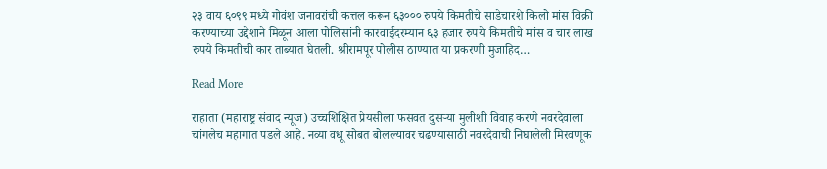२३ वाय ६०९९ मध्ये गोवंश जनावरांची कत्तल करून ६३००० रुपये किमतीचे साडेचारशे किलो मांस विक्री करण्याच्या उद्देशाने मिळून आला पोलिसांनी कारवाईदरम्यान ६३ हजार रुपये किमतीचे मांस व चार लाख रुपये किमतीची कार ताब्यात घेतली. श्रीरामपूर पोलीस ठाण्यात या प्रकरणी मुजाहिद…

Read More

राहाता (महाराष्ट्र संवाद न्यूज) उच्चशिक्षित प्रेयसीला फसवत दुसऱ्या मुलीशी विवाह करणे नवरदेवाला चांगलेच महागात पडले आहे. नव्या वधू सोबत बोलल्यावर चढण्यासाठी नवरदेवाची निघालेली मिरवणूक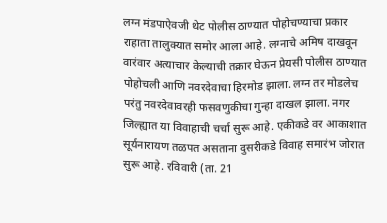लग्न मंडपाऐवजी थेट पोलीस ठाण्यात पोहोचण्याचा प्रकार राहाता तालुक्यात समोर आला आहे. लग्नाचे अमिष दाखवून वारंवार अत्याचार केल्याची तक्रार घेऊन प्रेयसी पोलीस ठाण्यात पोहोचली आणि नवरदेवाचा हिरमोड झाला. लग्न तर मोडलेच परंतु नवरदेवावरही फसवणुकीचा गुन्हा दाखल झाला. नगर जिल्ह्यात या विवाहाची चर्चा सुरू आहे. एकीकडे वर आकाशात सूर्यनारायण तळपत असताना दुसरीकडे विवाह समारंभ जोरात सुरू आहे. रविवारी (ता. 21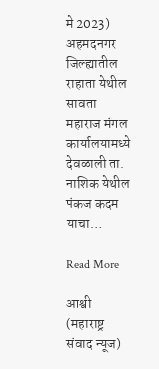मे 2023) अहमदनगर जिल्ह्यातील राहाता येथील सावता महाराज मंगल कार्यालयामध्ये देवळाली ता. नाशिक येथील पंकज कदम याचा…

Read More

आश्वी (महाराष्ट्र संवाद न्यूज)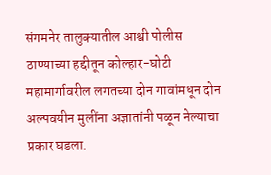संगमनेर तालुक्यातील आश्वी पोलीस ठाण्याच्या हद्दीतून कोल्हार-घोटी महामार्गावरील लगतच्या दोन गावांमधून दोन अल्पवयीन मुलींना अज्ञातांनी पळून नेल्याचा प्रकार घडला.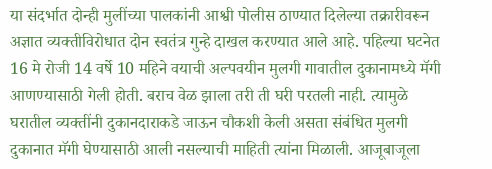या संदर्भात दोन्ही मुलींच्या पालकांनी आश्वी पोलीस ठाण्यात दिलेल्या तक्रारीवरून अज्ञात व्यक्तीविरोधात दोन स्वतंत्र गुन्हे दाखल करण्यात आले आहे. पहिल्या घटनेत 16 मे रोजी 14 वर्षे 10 महिने वयाची अल्पवयीन मुलगी गावातील दुकानामध्ये मॅगी आणण्यासाठी गेली होती. बराच वेळ झाला तरी ती घरी परतली नाही. त्यामुळे घरातील व्यक्तींनी दुकानदाराकडे जाऊन चौकशी केली असता संबंधित मुलगी दुकानात मॅगी घेण्यासाठी आली नसल्याची माहिती त्यांना मिळाली. आजूबाजूला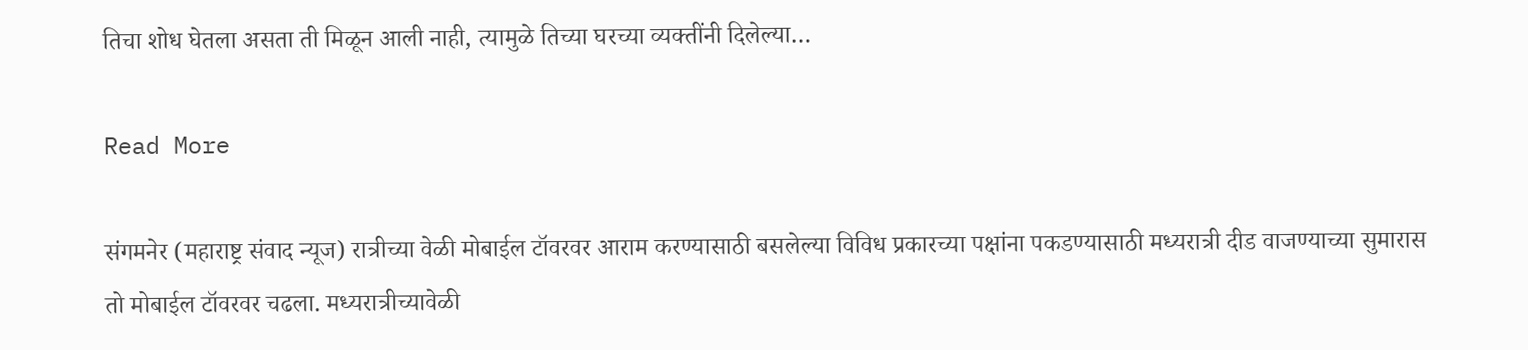तिचा शोध घेतला असता ती मिळून आली नाही, त्यामुळे तिच्या घरच्या व्यक्तींनी दिलेल्या…

Read More

संगमनेर (महाराष्ट्र संवाद न्यूज) रात्रीच्या वेळी मोबाईल टॉवरवर आराम करण्यासाठी बसलेल्या विविध प्रकारच्या पक्षांना पकडण्यासाठी मध्यरात्री दीड वाजण्याच्या सुमारास तो मोबाईल टॉवरवर चढला. मध्यरात्रीच्यावेळी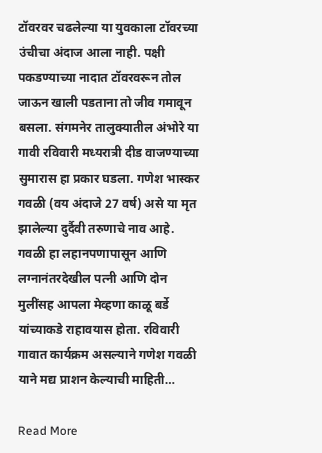टॉवरवर चढलेल्या या युवकाला टॉवरच्या उंचीचा अंदाज आला नाही. पक्षी पकडण्याच्या नादात टॉवरवरून तोल जाऊन खाली पडताना तो जीव गमावून बसला. संगमनेर तालुक्यातील अंभोरे या गावी रविवारी मध्यरात्री दीड वाजण्याच्या सुमारास हा प्रकार घडला. गणेश भास्कर गवळी (वय अंदाजे 27 वर्ष) असे या मृत झालेल्या दुर्दैवी तरुणाचे नाव आहे. गवळी हा लहानपणापासून आणि लग्नानंतरदेखील पत्नी आणि दोन मुलींसह आपला मेव्हणा काळू बर्डे यांच्याकडे राहावयास होता. रविवारी गावात कार्यक्रम असल्याने गणेश गवळी याने मद्य प्राशन केल्याची माहिती…

Read More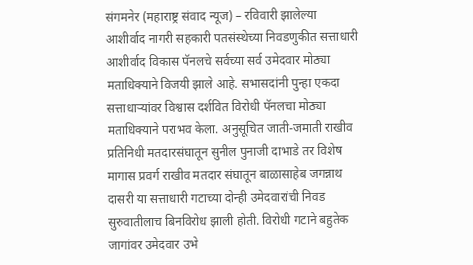संगमनेर (महाराष्ट्र संवाद न्यूज) – रविवारी झालेल्या आशीर्वाद नागरी सहकारी पतसंस्थेच्या निवडणुकीत सत्ताधारी आशीर्वाद विकास पॅनलचे सर्वच्या सर्व उमेदवार मोठ्या मताधिक्याने विजयी झाले आहे. सभासदांनी पुन्हा एकदा सत्ताधाऱ्यांवर विश्वास दर्शवित विरोधी पॅनलचा मोठ्या मताधिक्याने पराभव केला. अनुसूचित जाती-जमाती राखीव प्रतिनिधी मतदारसंघातून सुनील पुनाजी दाभाडे तर विशेष मागास प्रवर्ग राखीव मतदार संघातून बाळासाहेब जगन्नाथ दासरी या सत्ताधारी गटाच्या दोन्ही उमेदवारांची निवड सुरुवातीलाच बिनविरोध झाली होती. विरोधी गटाने बहुतेक जागांवर उमेदवार उभे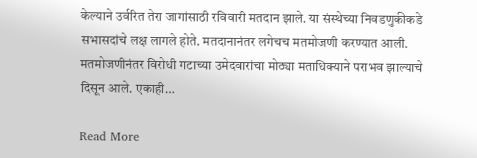केल्याने उर्वरित तेरा जागांसाठी रविवारी मतदान झाले. या संस्थेच्या निवडणुकीकडे सभासदांचे लक्ष लागले होते. मतदानानंतर लगेचच मतमोजणी करण्यात आली. मतमोजणीनंतर विरोधी गटाच्या उमेदवारांचा मोठ्या मताधिक्याने पराभव झाल्याचे दिसून आले. एकाही…

Read More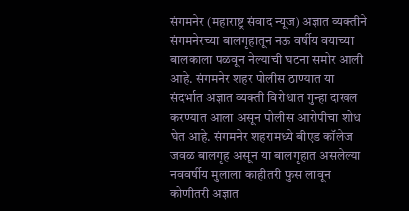संगमनेर (महाराष्ट्र संवाद न्यूज) अज्ञात व्यक्तीने संगमनेरच्या बालगृहातून नऊ वर्षीय वयाच्या बालकाला पळवून नेल्याची घटना समोर आली आहे. संगमनेर शहर पोलीस ठाण्यात या संदर्भात अज्ञात व्यक्ती विरोधात गुन्हा दाखल करण्यात आला असून पोलीस आरोपीचा शोध घेत आहे. संगमनेर शहरामध्ये बीएड कॉलेज जवळ बालगृह असून या बालगृहात असलेल्या नववर्षीय मुलाला काहीतरी फुस लावून कोणीतरी अज्ञात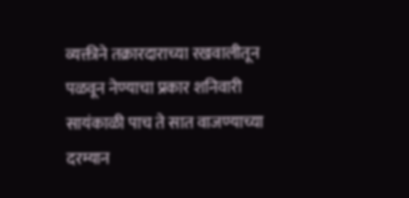व्यक्तीने तक्रारदाराच्या रखवालीतून पळवून नेण्याचा प्रकार शनिवारी सायंकाळी पाच ते सात वाजण्याच्या दरम्यान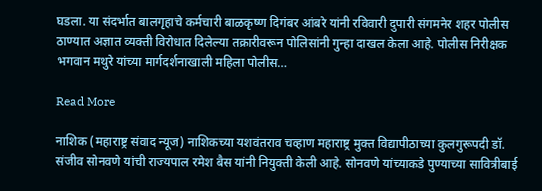घडला. या संदर्भात बालगृहाचे कर्मचारी बाळकृष्ण दिगंबर आंबरे यांनी रविवारी दुपारी संगमनेर शहर पोलीस ठाण्यात अज्ञात व्यक्ती विरोधात दिलेल्या तक्रारीवरून पोलिसांनी गुन्हा दाखल केला आहे. पोलीस निरीक्षक भगवान मथुरे यांच्या मार्गदर्शनाखाली महिला पोलीस…

Read More

नाशिक (महाराष्ट्र संवाद न्यूज) नाशिकच्या यशवंतराव चव्हाण महाराष्ट्र मुक्त विद्यापीठाच्या कुलगुरूपदी डॉ. संजीव सोनवणे यांची राज्यपाल रमेश बैस यांनी नियुक्ती केली आहे. सोनवणे यांच्याकडे पुण्याच्या सावित्रीबाई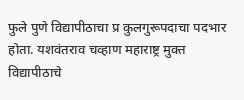फुले पुणे विद्यापीठाचा प्र कुलगुरूपदाचा पदभार होता. यशवंतराव चव्हाण महाराष्ट्र मुक्त विद्यापीठाचे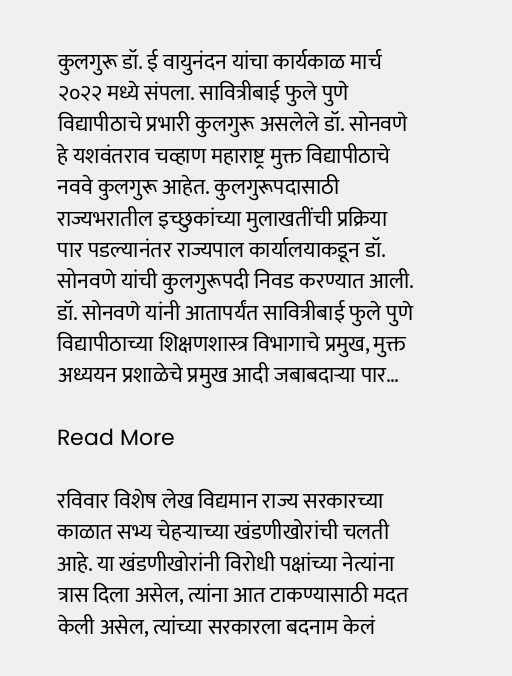कुलगुरू डॉ. ई वायुनंदन यांचा कार्यकाळ मार्च २०२२ मध्ये संपला. सावित्रीबाई फुले पुणे विद्यापीठाचे प्रभारी कुलगुरू असलेले डॉ. सोनवणे हे यशवंतराव चव्हाण महाराष्ट्र मुक्त विद्यापीठाचे नववे कुलगुरू आहेत. कुलगुरूपदासाठी राज्यभरातील इच्छुकांच्या मुलाखतींची प्रक्रिया पार पडल्यानंतर राज्यपाल कार्यालयाकडून डॉ. सोनवणे यांची कुलगुरूपदी निवड करण्यात आली. डॉ. सोनवणे यांनी आतापर्यंत सावित्रीबाई फुले पुणे विद्यापीठाच्या शिक्षणशास्त्र विभागाचे प्रमुख, मुक्त अध्ययन प्रशाळेचे प्रमुख आदी जबाबदार्‍या पार…

Read More

रविवार विशेष लेख विद्यमान राज्य सरकारच्या काळात सभ्य चेहर्‍याच्या खंडणीखोरांची चलती आहे. या खंडणीखोरांनी विरोधी पक्षांच्या नेत्यांना त्रास दिला असेल, त्यांना आत टाकण्यासाठी मदत केली असेल, त्यांच्या सरकारला बदनाम केलं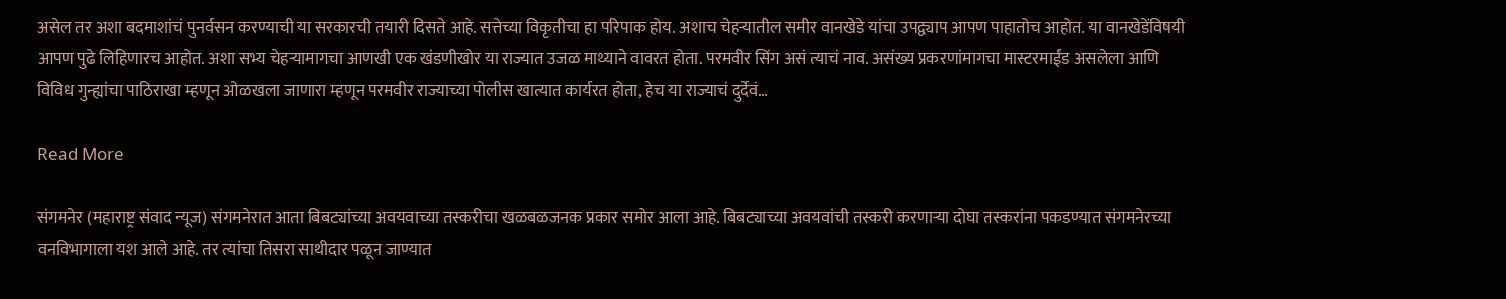असेल तर अशा बदमाशांचं पुनर्वसन करण्याची या सरकारची तयारी दिसते आहे. सत्तेच्या विकृतीचा हा परिपाक होय. अशाच चेहर्‍यातील समीर वानखेडे यांचा उपद्व्याप आपण पाहातोच आहोत. या वानखेडेंविषयी आपण पुढे लिहिणारच आहोत. अशा सभ्य चेहर्‍यामागचा आणखी एक खंडणीखोर या राज्यात उजळ माथ्याने वावरत होता. परमवीर सिंग असं त्याचं नाव. असंख्य प्रकरणांमागचा मास्टरमाईंड असलेला आणि विविध गुन्ह्यांचा पाठिराखा म्हणून ओळखला जाणारा म्हणून परमवीर राज्याच्या पोलीस खात्यात कार्यरत होता, हेच या राज्याचं दुर्देवं…

Read More

संगमनेर (महाराष्ट्र संवाद न्यूज) संगमनेरात आता बिबट्यांच्या अवयवाच्या तस्करीचा खळबळजनक प्रकार समोर आला आहे. बिबट्याच्या अवयवांची तस्करी करणाऱ्या दोघा तस्करांना पकडण्यात संगमनेरच्या वनविभागाला यश आले आहे. तर त्यांचा तिसरा साथीदार पळून जाण्यात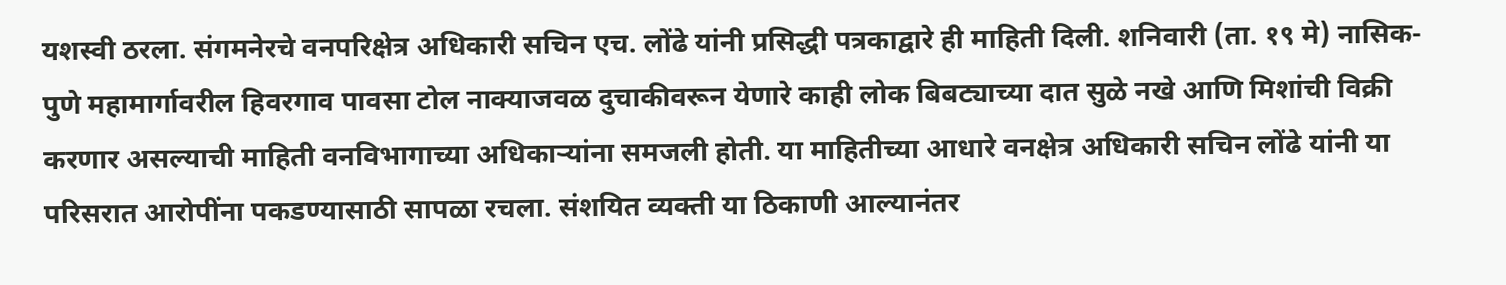यशस्वी ठरला. संगमनेरचे वनपरिक्षेत्र अधिकारी सचिन एच. लोंढे यांनी प्रसिद्धी पत्रकाद्वारे ही माहिती दिली. शनिवारी (ता. १९ मे) नासिक-पुणे महामार्गावरील हिवरगाव पावसा टोल नाक्याजवळ दुचाकीवरून येणारे काही लोक बिबट्याच्या दात सुळे नखे आणि मिशांची विक्री करणार असल्याची माहिती वनविभागाच्या अधिकाऱ्यांना समजली होती. या माहितीच्या आधारे वनक्षेत्र अधिकारी सचिन लोंढे यांनी या परिसरात आरोपींना पकडण्यासाठी सापळा रचला. संशयित व्यक्ती या ठिकाणी आल्यानंतर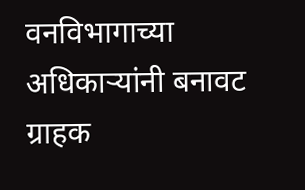वनविभागाच्या अधिकाऱ्यांनी बनावट ग्राहक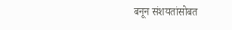बनून संशयतांसोबत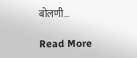बोलणी…

Read More